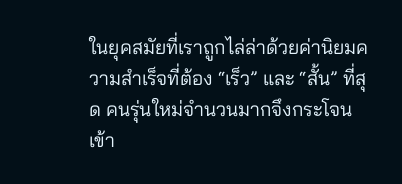ในยุคสมัยที่เราถูกไล่ล่าด้วยค่านิยมความสำเร็จที่ต้อง “เร็ว” และ “สั้น” ที่สุด คนรุ่นใหม่จำนวนมากจึงกระโจนเข้า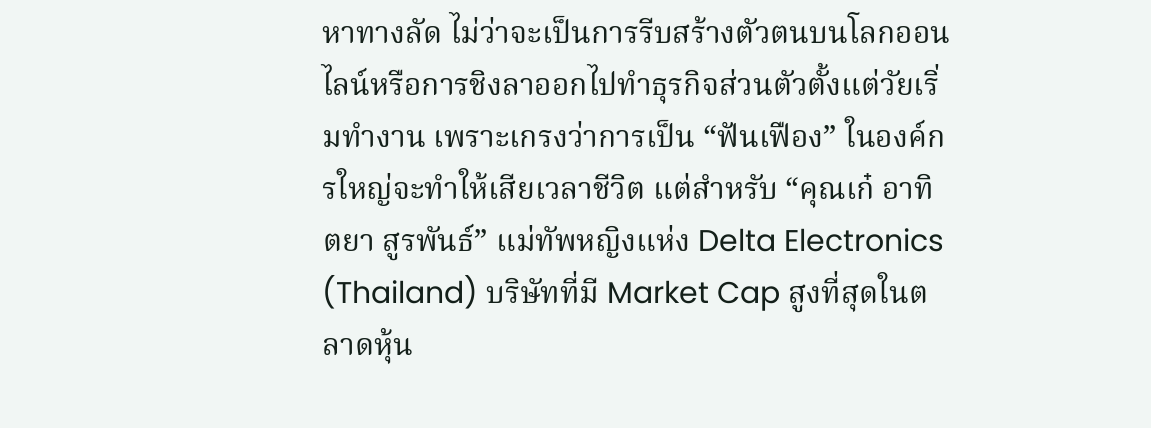หาทางลัด ไม่ว่าจะเป็นการรีบสร้างตัวตนบนโลกออนไลน์หรือการชิงลาออกไปทำธุรกิจส่วนตัวตั้งแต่วัยเริ่มทำงาน เพราะเกรงว่าการเป็น “ฟันเฟือง” ในองค์กรใหญ่จะทำให้เสียเวลาชีวิต แต่สำหรับ “คุณเก๋ อาทิตยา สูรพันธ์” แม่ทัพหญิงแห่ง Delta Electronics (Thailand) บริษัทที่มี Market Cap สูงที่สุดในตลาดหุ้น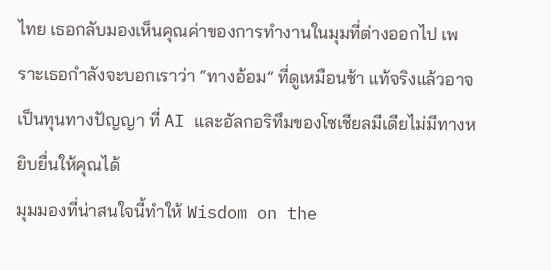ไทย เธอกลับมองเห็นคุณค่าของการทำงานในมุมที่ต่างออกไป เพราะเธอกำลังจะบอกเราว่า “ทางอ้อม” ที่ดูเหมือนช้า แท้จริงแล้วอาจเป็นทุนทางปัญญา ที่ AI และอัลกอริทึมของโซเชียลมีเดียไม่มีทางหยิบยื่นให้คุณได้
มุมมองที่น่าสนใจนี้ทำให้ Wisdom on the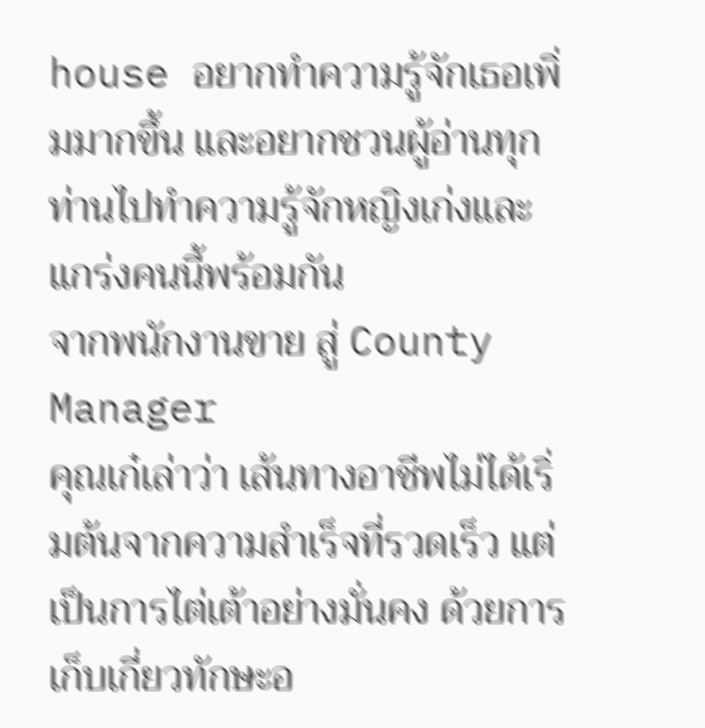house อยากทำความรู้จักเธอเพิ่มมากขึ้น และอยากชวนผู้อ่านทุกท่านไปทำความรู้จักหญิงเก่งและแกร่งคนนี้พร้อมกัน
จากพนักงานขาย สู่ County Manager
คุณเก๋เล่าว่า เส้นทางอาชีพไม่ได้เริ่มต้นจากความสำเร็จที่รวดเร็ว แต่เป็นการไต่เต้าอย่างมั่นคง ด้วยการเก็บเกี่ยวทักษะอ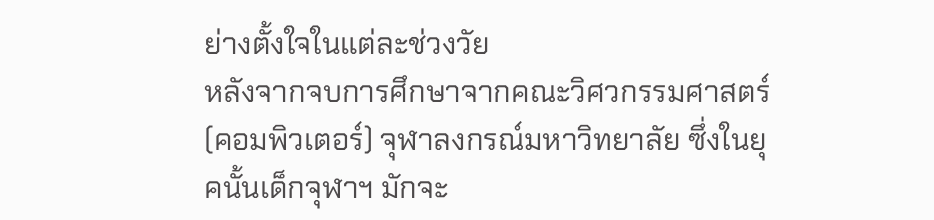ย่างตั้งใจในแต่ละช่วงวัย
หลังจากจบการศึกษาจากคณะวิศวกรรมศาสตร์ (คอมพิวเตอร์) จุฬาลงกรณ์มหาวิทยาลัย ซึ่งในยุคนั้นเด็กจุฬาฯ มักจะ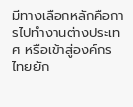มีทางเลือกหลักคือการไปทำงานต่างประเทศ หรือเข้าสู่องค์กรไทยยัก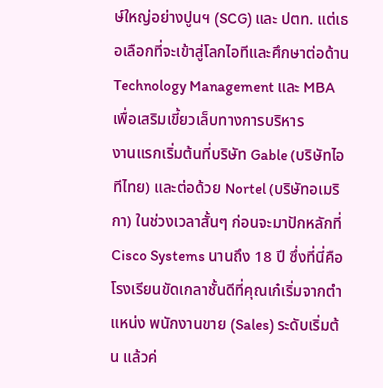ษ์ใหญ่อย่างปูนฯ (SCG) และ ปตท. แต่เธอเลือกที่จะเข้าสู่โลกไอทีและศึกษาต่อด้าน Technology Management และ MBA เพื่อเสริมเขี้ยวเล็บทางการบริหาร
งานแรกเริ่มต้นที่บริษัท Gable (บริษัทไอทีไทย) และต่อด้วย Nortel (บริษัทอเมริกา) ในช่วงเวลาสั้นๆ ก่อนจะมาปักหลักที่ Cisco Systems นานถึง 18 ปี ซึ่งที่นี่คือโรงเรียนขัดเกลาชั้นดีที่คุณเก๋เริ่มจากตำแหน่ง พนักงานขาย (Sales) ระดับเริ่มต้น แล้วค่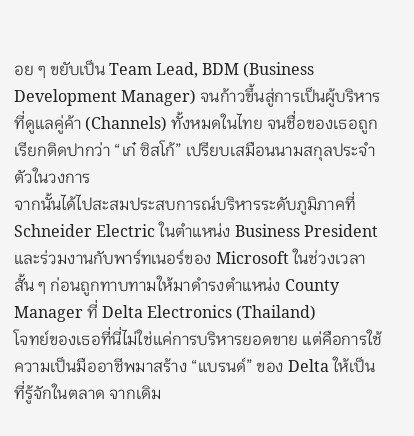อย ๆ ขยับเป็น Team Lead, BDM (Business Development Manager) จนก้าวขึ้นสู่การเป็นผู้บริหารที่ดูแลคู่ค้า (Channels) ทั้งหมดในไทย จนชื่อของเธอถูกเรียกติดปากว่า “เก๋ ซิสโก้” เปรียบเสมือนนามสกุลประจำตัวในวงการ
จากนั้นได้ไปสะสมประสบการณ์บริหารระดับภูมิภาคที่ Schneider Electric ในตำแหน่ง Business President และร่วมงานกับพาร์ทเนอร์ของ Microsoft ในช่วงเวลาสั้น ๆ ก่อนถูกทาบทามให้มาดำรงตำแหน่ง County Manager ที่ Delta Electronics (Thailand)
โจทย์ของเธอที่นี่ไม่ใช่แค่การบริหารยอดขาย แต่คือการใช้ความเป็นมืออาชีพมาสร้าง “แบรนด์” ของ Delta ให้เป็นที่รู้จักในตลาด จากเดิม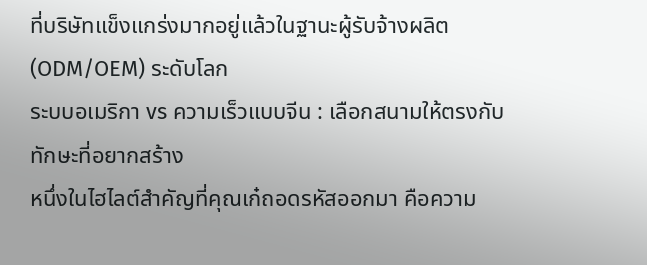ที่บริษัทแข็งแกร่งมากอยู่แล้วในฐานะผู้รับจ้างผลิต (ODM/OEM) ระดับโลก
ระบบอเมริกา vs ความเร็วแบบจีน : เลือกสนามให้ตรงกับทักษะที่อยากสร้าง
หนึ่งในไฮไลต์สำคัญที่คุณเก๋ถอดรหัสออกมา คือความ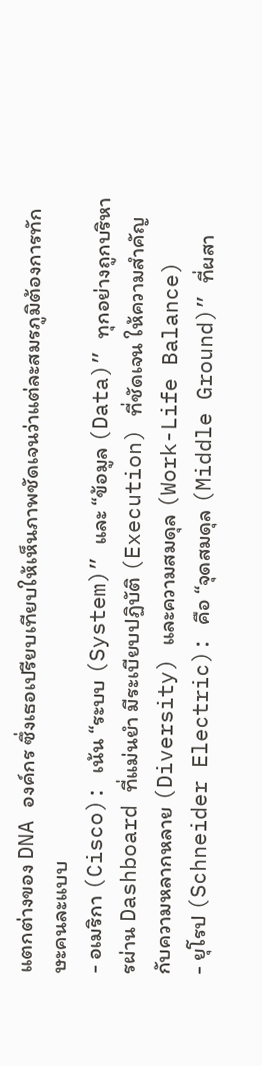แตกต่างของ DNA องค์กร ซึ่งเธอเปรียบเทียบให้เห็นภาพชัดเจนว่าแต่ละสมรภูมิต้องการทักษะคนละแบบ
- อเมริกา (Cisco): เน้น “ระบบ (System)” และ “ข้อมูล (Data)” ทุกอย่างถูกบริหารผ่าน Dashboard ที่แม่นยำ มีระเบียบปฏิบัติ (Execution) ที่ชัดเจน ให้ความสำคัญกับความหลากหลาย (Diversity) และความสมดุล (Work-Life Balance)
- ยุโรป (Schneider Electric): คือ “จุดสมดุล (Middle Ground)” ที่ผสา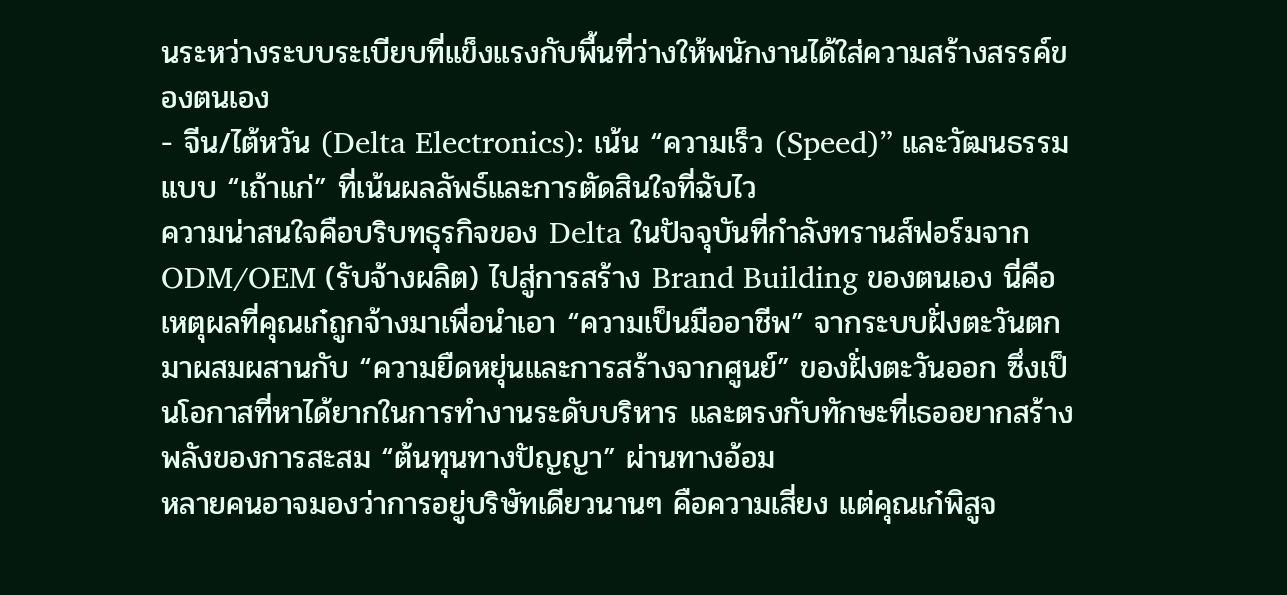นระหว่างระบบระเบียบที่แข็งแรงกับพื้นที่ว่างให้พนักงานได้ใส่ความสร้างสรรค์ของตนเอง
- จีน/ไต้หวัน (Delta Electronics): เน้น “ความเร็ว (Speed)” และวัฒนธรรมแบบ “เถ้าแก่” ที่เน้นผลลัพธ์และการตัดสินใจที่ฉับไว
ความน่าสนใจคือบริบทธุรกิจของ Delta ในปัจจุบันที่กำลังทรานส์ฟอร์มจาก ODM/OEM (รับจ้างผลิต) ไปสู่การสร้าง Brand Building ของตนเอง นี่คือเหตุผลที่คุณเก๋ถูกจ้างมาเพื่อนำเอา “ความเป็นมืออาชีพ” จากระบบฝั่งตะวันตก มาผสมผสานกับ “ความยืดหยุ่นและการสร้างจากศูนย์” ของฝั่งตะวันออก ซึ่งเป็นโอกาสที่หาได้ยากในการทำงานระดับบริหาร และตรงกับทักษะที่เธออยากสร้าง
พลังของการสะสม “ต้นทุนทางปัญญา” ผ่านทางอ้อม
หลายคนอาจมองว่าการอยู่บริษัทเดียวนานๆ คือความเสี่ยง แต่คุณเก๋พิสูจ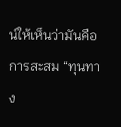น์ให้เห็นว่ามันคือการสะสม “ทุนทาง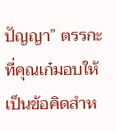ปัญญา” ตรรกะที่คุณเก๋มอบให้เป็นข้อคิดสำห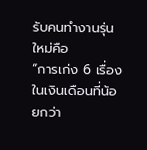รับคนทำงานรุ่นใหม่คือ
“การเก่ง 6 เรื่องในเงินเดือนที่น้อยกว่า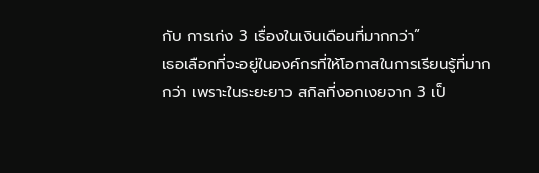กับ การเก่ง 3 เรื่องในเงินเดือนที่มากกว่า”
เธอเลือกที่จะอยู่ในองค์กรที่ให้โอกาสในการเรียนรู้ที่มากกว่า เพราะในระยะยาว สกิลที่งอกเงยจาก 3 เป็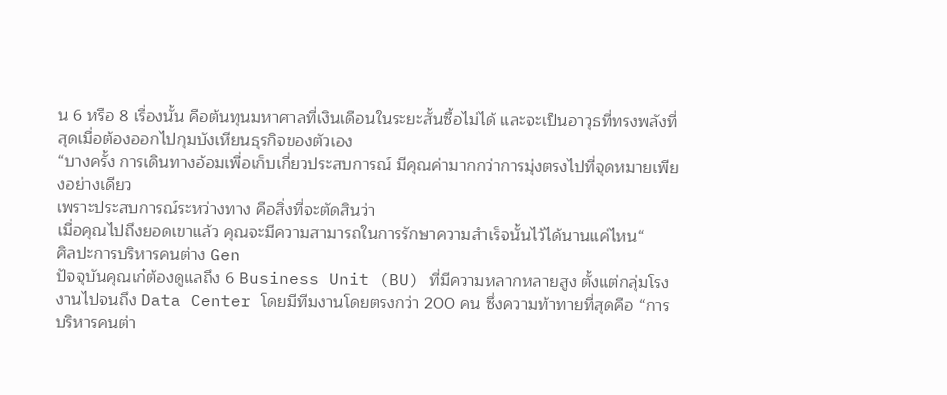น 6 หรือ 8 เรื่องนั้น คือต้นทุนมหาศาลที่เงินเดือนในระยะสั้นซื้อไม่ได้ และจะเป็นอาวุธที่ทรงพลังที่สุดเมื่อต้องออกไปกุมบังเหียนธุรกิจของตัวเอง
“บางครั้ง การเดินทางอ้อมเพื่อเก็บเกี่ยวประสบการณ์ มีคุณค่ามากกว่าการมุ่งตรงไปที่จุดหมายเพียงอย่างเดียว
เพราะประสบการณ์ระหว่างทาง คือสิ่งที่จะตัดสินว่า
เมื่อคุณไปถึงยอดเขาแล้ว คุณจะมีความสามารถในการรักษาความสำเร็จนั้นไว้ได้นานแค่ไหน“
ศิลปะการบริหารคนต่าง Gen
ปัจจุบันคุณเก๋ต้องดูแลถึง 6 Business Unit (BU) ที่มีความหลากหลายสูง ตั้งแต่กลุ่มโรงงานไปจนถึง Data Center โดยมีทีมงานโดยตรงกว่า 200 คน ซึ่งความท้าทายที่สุดคือ “การบริหารคนต่า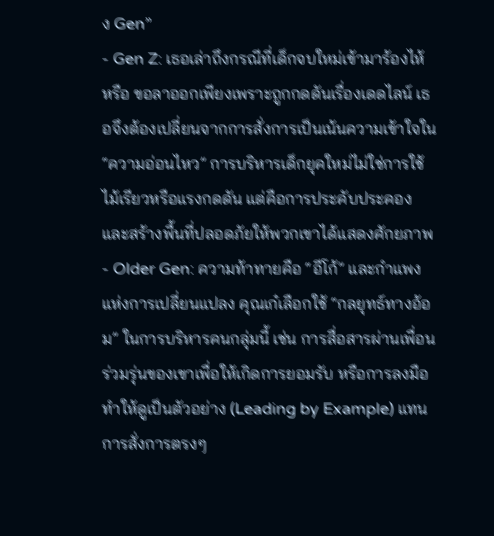ง Gen”
- Gen Z: เธอเล่าถึงกรณีที่เด็กจบใหม่เข้ามาร้องไห้ หรือ ขอลาออกเพียงเพราะถูกกดดันเรื่องเดดไลน์ เธอจึงต้องเปลี่ยนจากการสั่งการเป็นเน้นความเข้าใจใน “ความอ่อนไหว” การบริหารเด็กยุคใหม่ไม่ใช่การใช้ไม้เรียวหรือแรงกดดัน แต่คือการประคับประคองและสร้างพื้นที่ปลอดภัยให้พวกเขาได้แสดงศักยภาพ
- Older Gen: ความท้าทายคือ “อีโก้” และกำแพงแห่งการเปลี่ยนแปลง คุณเก๋เลือกใช้ “กลยุทธ์ทางอ้อม” ในการบริหารคนกลุ่มนี้ เช่น การสื่อสารผ่านเพื่อนร่วมรุ่นของเขาเพื่อให้เกิดการยอมรับ หรือการลงมือทำให้ดูเป็นตัวอย่าง (Leading by Example) แทนการสั่งการตรงๆ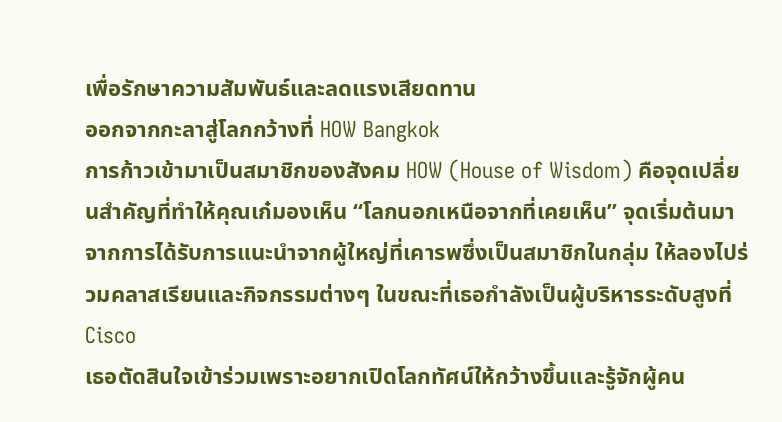เพื่อรักษาความสัมพันธ์และลดแรงเสียดทาน
ออกจากกะลาสู่โลกกว้างที่ HOW Bangkok
การก้าวเข้ามาเป็นสมาชิกของสังคม HOW (House of Wisdom) คือจุดเปลี่ยนสำคัญที่ทำให้คุณเก๋มองเห็น “โลกนอกเหนือจากที่เคยเห็น” จุดเริ่มต้นมาจากการได้รับการแนะนำจากผู้ใหญ่ที่เคารพซึ่งเป็นสมาชิกในกลุ่ม ให้ลองไปร่วมคลาสเรียนและกิจกรรมต่างๆ ในขณะที่เธอกำลังเป็นผู้บริหารระดับสูงที่ Cisco
เธอตัดสินใจเข้าร่วมเพราะอยากเปิดโลกทัศน์ให้กว้างขึ้นและรู้จักผู้คน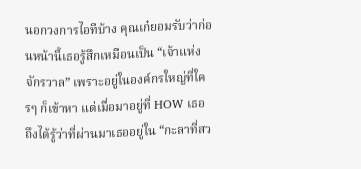นอกวงการไอทีบ้าง คุณเก๋ยอมรับว่าก่อนหน้านี้เธอรู้สึกเหมือนเป็น “เจ้าแห่งจักรวาล” เพราะอยู่ในองค์กรใหญ่ที่ใครๆ ก็เข้าหา แต่เมื่อมาอยู่ที่ HOW เธอถึงได้รู้ว่าที่ผ่านมาเธออยู่ใน “กะลาที่สว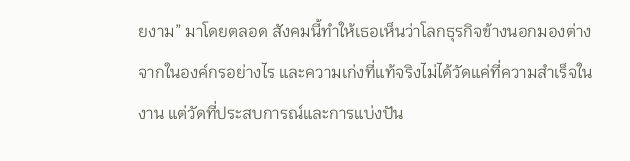ยงาม” มาโดยตลอด สังคมนี้ทำให้เธอเห็นว่าโลกธุรกิจข้างนอกมองต่างจากในองค์กรอย่างไร และความเก่งที่แท้จริงไม่ได้วัดแค่ที่ความสำเร็จในงาน แต่วัดที่ประสบการณ์และการแบ่งปัน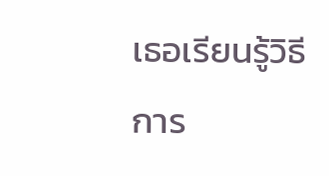เธอเรียนรู้วิธีการ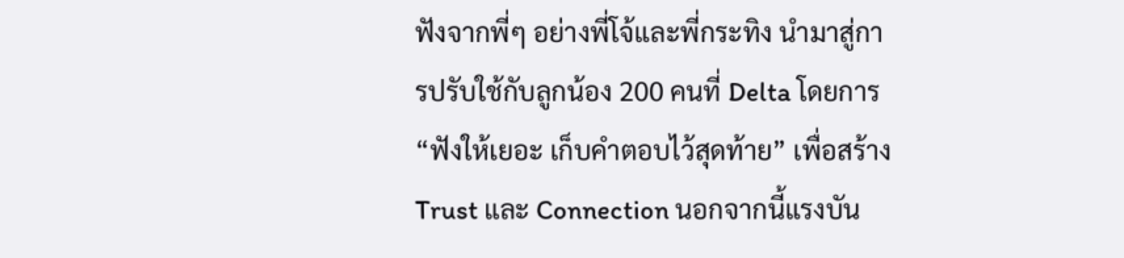ฟังจากพี่ๆ อย่างพี่โจ้และพี่กระทิง นำมาสู่การปรับใช้กับลูกน้อง 200 คนที่ Delta โดยการ “ฟังให้เยอะ เก็บคำตอบไว้สุดท้าย” เพื่อสร้าง Trust และ Connection นอกจากนี้แรงบัน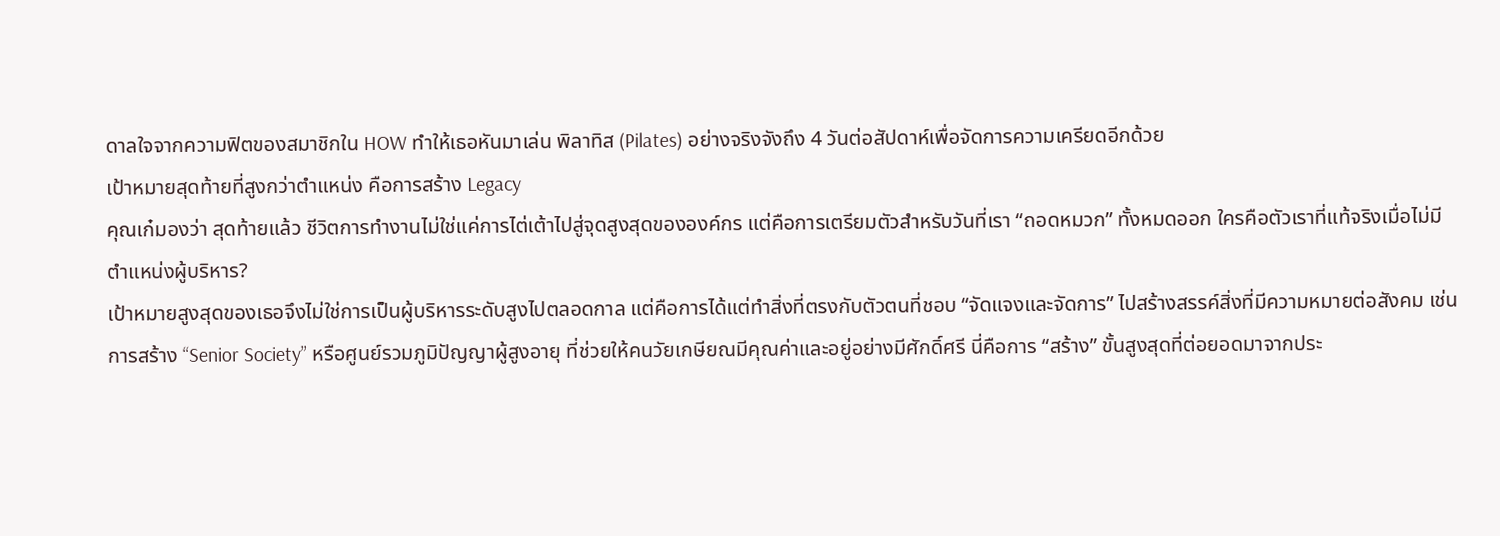ดาลใจจากความฟิตของสมาชิกใน HOW ทำให้เธอหันมาเล่น พิลาทิส (Pilates) อย่างจริงจังถึง 4 วันต่อสัปดาห์เพื่อจัดการความเครียดอีกด้วย
เป้าหมายสุดท้ายที่สูงกว่าตำแหน่ง คือการสร้าง Legacy
คุณเก๋มองว่า สุดท้ายแล้ว ชีวิตการทำงานไม่ใช่แค่การไต่เต้าไปสู่จุดสูงสุดขององค์กร แต่คือการเตรียมตัวสำหรับวันที่เรา “ถอดหมวก” ทั้งหมดออก ใครคือตัวเราที่แท้จริงเมื่อไม่มีตำแหน่งผู้บริหาร?
เป้าหมายสูงสุดของเธอจึงไม่ใช่การเป็นผู้บริหารระดับสูงไปตลอดกาล แต่คือการได้แต่ทำสิ่งที่ตรงกับตัวตนที่ชอบ “จัดแจงและจัดการ” ไปสร้างสรรค์สิ่งที่มีความหมายต่อสังคม เช่น การสร้าง “Senior Society” หรือศูนย์รวมภูมิปัญญาผู้สูงอายุ ที่ช่วยให้คนวัยเกษียณมีคุณค่าและอยู่อย่างมีศักดิ์ศรี นี่คือการ “สร้าง” ขั้นสูงสุดที่ต่อยอดมาจากประ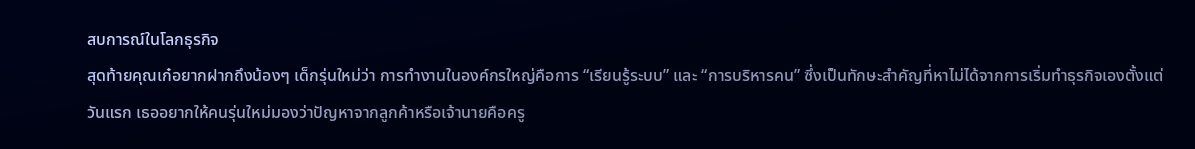สบการณ์ในโลกธุรกิจ
สุดท้ายคุณเก๋อยากฝากถึงน้องๆ เด็กรุ่นใหม่ว่า การทำงานในองค์กรใหญ่คือการ “เรียนรู้ระบบ” และ “การบริหารคน” ซึ่งเป็นทักษะสำคัญที่หาไม่ได้จากการเริ่มทำธุรกิจเองตั้งแต่วันแรก เธออยากให้คนรุ่นใหม่มองว่าปัญหาจากลูกค้าหรือเจ้านายคือครู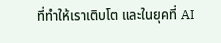ที่ทำให้เราเติบโต และในยุคที่ AI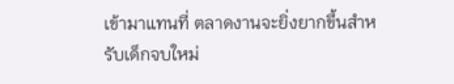เข้ามาแทนที่ ตลาดงานจะยิ่งยากขึ้นสำหรับเด็กจบใหม่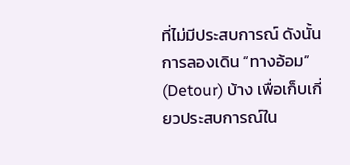ที่ไม่มีประสบการณ์ ดังนั้นการลองเดิน “ทางอ้อม” (Detour) บ้าง เพื่อเก็บเกี่ยวประสบการณ์ใน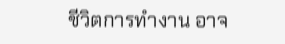ชีวิตการทำงาน อาจ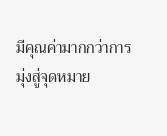มีคุณค่ามากกว่าการมุ่งสู่จุดหมาย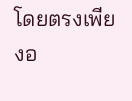โดยตรงเพียงอ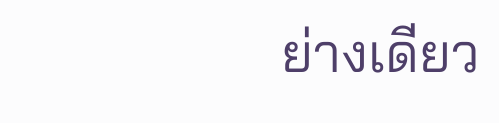ย่างเดียว